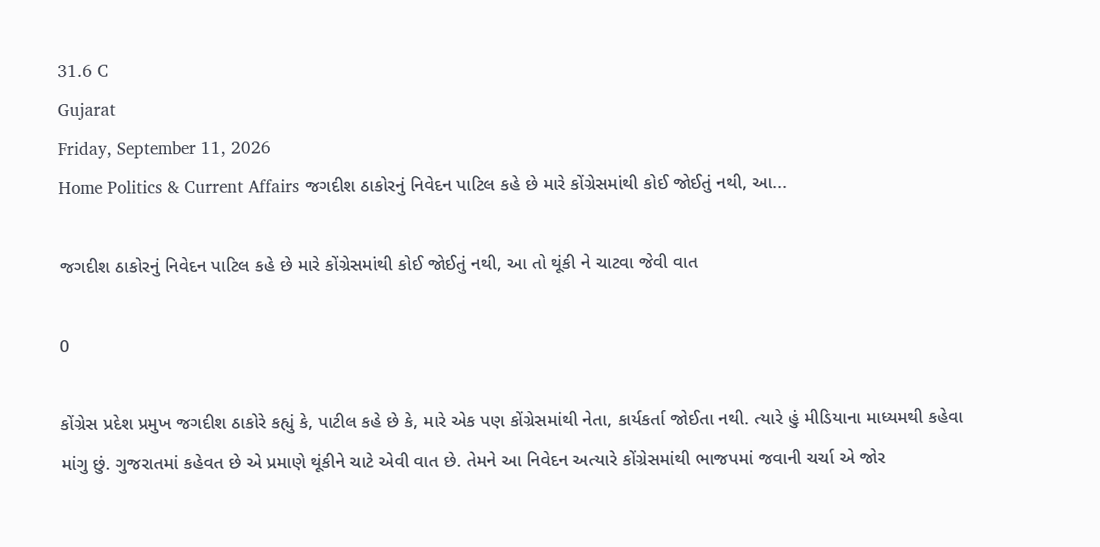31.6 C
Gujarat
Friday, September 11, 2026
Home Politics & Current Affairs જગદીશ ઠાકોરનું નિવેદન પાટિલ કહે છે મારે કોંગ્રેસમાંથી કોઈ જોઈતું નથી, આ...

જગદીશ ઠાકોરનું નિવેદન પાટિલ કહે છે મારે કોંગ્રેસમાંથી કોઈ જોઈતું નથી, આ તો થૂંકી ને ચાટવા જેવી વાત

0

કોંગ્રેસ પ્રદેશ પ્રમુખ જગદીશ ઠાકોરે કહ્યું કે, પાટીલ કહે છે કે, મારે એક પણ કોંગ્રેસમાંથી નેતા, કાર્યકર્તા જોઈતા નથી. ત્યારે હું મીડિયાના માધ્યમથી કહેવા માંગુ છું. ગુજરાતમાં કહેવત છે એ પ્રમાણે થૂંકીને ચાટે એવી વાત છે. તેમને આ નિવેદન અત્યારે કોંગ્રેસમાંથી ભાજપમાં જવાની ચર્ચા એ જોર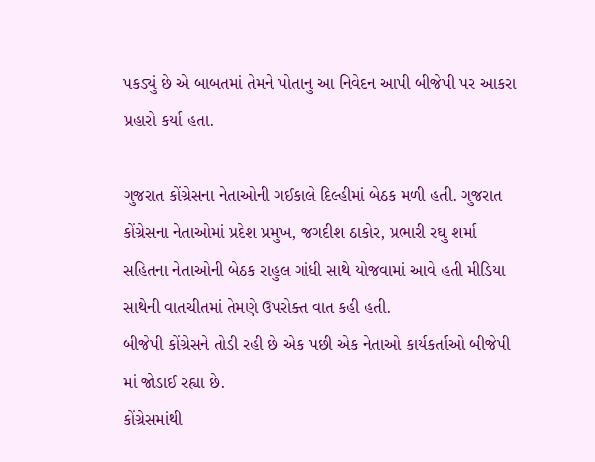પકડ્યું છે એ બાબતમાં તેમને પોતાનુ આ નિવેદન આપી બીજેપી પર આકરા પ્રહારો કર્યા હતા.

ગુજરાત કોંગ્રેસના નેતાઓની ગઈકાલે દિલ્હીમાં બેઠક મળી હતી. ગુજરાત કોંગ્રેસના નેતાઓમાં પ્રદેશ પ્રમુખ, જગદીશ ઠાકોર, પ્રભારી રઘુ શર્મા સહિતના નેતાઓની બેઠક રાહુલ ગાંધી સાથે યોજવામાં આવે હતી મીડિયા સાથેની વાતચીતમાં તેમણે ઉપરોક્ત વાત કહી હતી.
બીજેપી કોંગ્રેસને તોડી રહી છે એક પછી એક નેતાઓ કાર્યકર્તાઓ બીજેપી માં જોડાઈ રહ્યા છે.
કોંગ્રેસમાંથી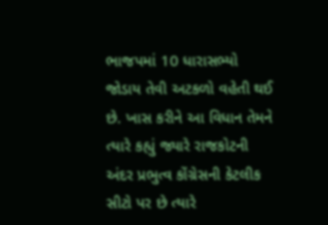ભાજપમાં 10 ધારાસભ્યો જોડાય તેવી અટકળો વહેતી થઈ છે. ખાસ કરીને આ વિધાન તેમને ત્યારે કહ્યું જ્યારે રાજકોટની અંદર પ્રભુત્વ કોંગ્રેસની કેટલીક સીટો પર છે ત્યારે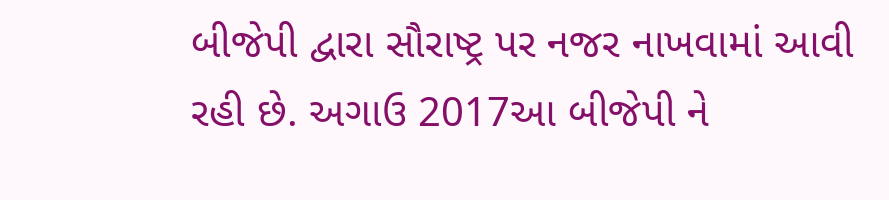બીજેપી દ્વારા સૌરાષ્ટ્ર પર નજર નાખવામાં આવી રહી છે. અગાઉ 2017આ બીજેપી ને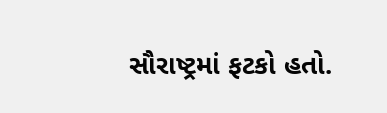સૌરાષ્ટ્રમાં ફટકો હતો.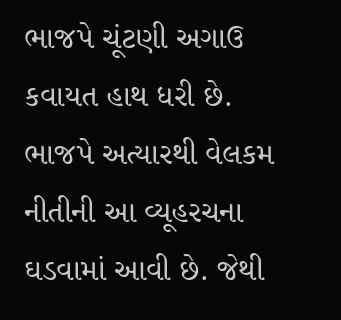ભાજપે ચૂંટણી અગાઉ કવાયત હાથ ધરી છે. ભાજપે અત્યારથી વેલકમ નીતીની આ વ્યૂહરચના ઘડવામાં આવી છે. જેથી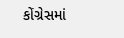કોંગ્રેસમાં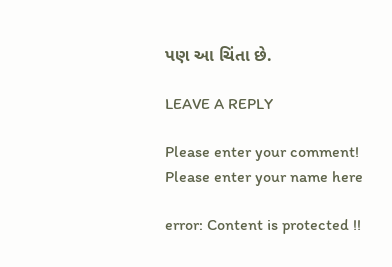પણ આ ચિંતા છે.

LEAVE A REPLY

Please enter your comment!
Please enter your name here

error: Content is protected !!